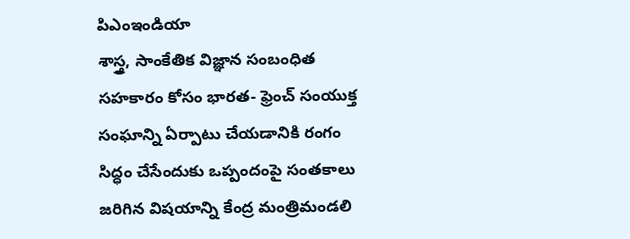పిఎంఇండియా
శాస్త్ర, సాంకేతిక విజ్ఞాన సంబంధిత సహకారం కోసం భారత- ఫ్రెంచ్ సంయుక్త సంఘాన్ని ఏర్పాటు చేయడానికి రంగం సిద్ధం చేసేందుకు ఒప్పందంపై సంతకాలు జరిగిన విషయాన్ని కేంద్ర మంత్రిమండలి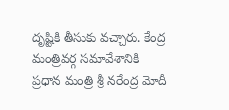దృష్టికి తీసుకు వచ్చారు. కేంద్ర మంత్రివర్గ సమావేశానికి ప్రధాన మంత్రి శ్రీ నరేంద్ర మోదీ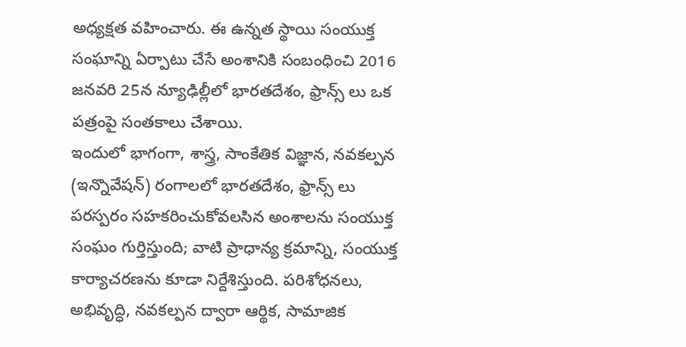అధ్యక్షత వహించారు. ఈ ఉన్నత స్థాయి సంయుక్త సంఘాన్ని ఏర్పాటు చేసే అంశానికి సంబంధించి 2016 జనవరి 25న న్యూఢిల్లీలో భారతదేశం, ఫ్రాన్స్ లు ఒక పత్రంపై సంతకాలు చేశాయి.
ఇందులో భాగంగా, శాస్త్ర, సాంకేతిక విజ్ఞాన, నవకల్పన (ఇన్నొవేషన్) రంగాలలో భారతదేశం, ఫ్రాన్స్ లు పరస్పరం సహకరించుకోవలసిన అంశాలను సంయుక్త సంఘం గుర్తిస్తుంది; వాటి ప్రాధాన్య క్రమాన్ని, సంయుక్త కార్యాచరణను కూడా నిర్దేశిస్తుంది. పరిశోధనలు, అభివృద్ధి, నవకల్పన ద్వారా ఆర్థిక, సామాజిక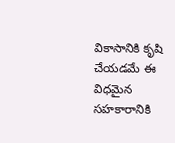వికాసానికి కృషి చేయడమే ఈ విధమైన సహకారానికి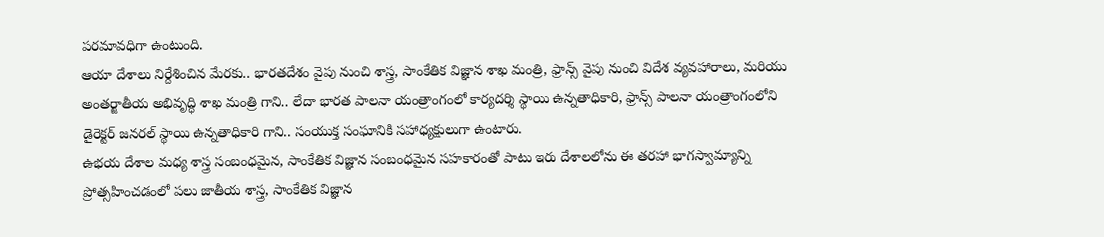పరమావధిగా ఉంటుంది.
ఆయా దేశాలు నిర్దేశించిన మేరకు.. భారతదేశం వైపు నుంచి శాస్త్ర, సాంకేతిక విజ్ఞాన శాఖ మంత్రి, ఫ్రాన్స్ వైపు నుంచి విదేశ వ్యవహారాలు, మరియు అంతర్జాతీయ అభివృద్ధి శాఖ మంత్రి గాని.. లేదా భారత పాలనా యంత్రాంగంలో కార్యదర్శి స్థాయి ఉన్నతాధికారి, ఫ్రాన్స్ పాలనా యంత్రాంగంలోని డైరెక్టర్ జనరల్ స్థాయి ఉన్నతాధికారి గాని.. సంయుక్త సంఘానికి సహాధ్యక్షులుగా ఉంటారు.
ఉభయ దేశాల మధ్య శాస్త్ర సంబంధమైన, సాంకేతిక విజ్ఞాన సంబంధమైన సహకారంతో పాటు ఇరు దేశాలలోను ఈ తరహా భాగస్వామ్యాన్ని ప్రోత్సహించడంలో పలు జాతీయ శాస్త్ర, సాంకేతిక విజ్ఞాన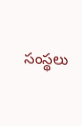సంస్థలు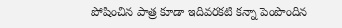పోషించిన పాత్ర కూడా ఇదివరకటి కన్నా పెంపొందిన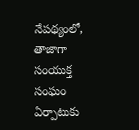నేపథ్యంలో, తాజాగా సంయుక్త సంఘం ఏర్పాటుకు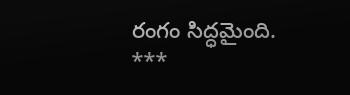రంగం సిద్ధమైంది.
***